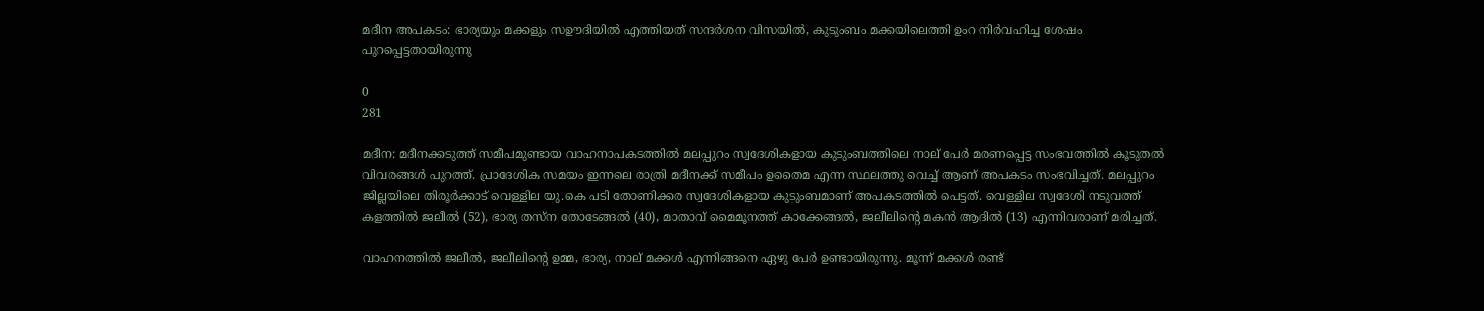മദീന അപകടം: ഭാര്യയും മക്കളും സഊദിയിൽ എത്തിയത് സന്ദർശന വിസയിൽ, കുടുംബം മക്കയിലെത്തി ഉംറ നിർവഹിച്ച ശേഷം പുറപ്പെട്ടതായിരുന്നു

0
281

മദീന: മദീനക്കടുത്ത് സമീപമുണ്ടായ വാഹനാപകടത്തിൽ മലപ്പുറം സ്വദേശികളായ കുടുംബത്തിലെ നാല് പേർ മരണപ്പെട്ട സംഭവത്തിൽ കൂടുതൽ വിവരങ്ങൾ പുറത്ത്. പ്രാദേശിക സമയം ഇന്നലെ രാത്രി മദീനക്ക് സമീപം ഉതൈമ എന്ന സ്ഥലത്തു വെച്ച് ആണ് അപകടം സംഭവിച്ചത്. മലപ്പുറം ജില്ലയിലെ തിരൂർക്കാട് വെള്ളില യു.കെ പടി തോണിക്കര സ്വദേശികളായ കുടുംബമാണ് അപകടത്തിൽ പെട്ടത്. വെള്ളില സ്വദേശി നടുവത്ത്‌ കളത്തിൽ ജലീൽ (52), ഭാര്യ തസ്‌ന തോടേങ്ങൽ (40), മാതാവ് മൈമൂനത്ത്‌ കാക്കേങ്ങൽ, ജലീലിന്റെ മകൻ ആദിൽ (13) എന്നിവരാണ് മരിച്ചത്.

വാഹനത്തിൽ ജലീൽ, ജലീലിന്റെ ഉമ്മ, ഭാര്യ, നാല് മക്കൾ എന്നിങ്ങനെ ഏഴു പേർ ഉണ്ടായിരുന്നു. മൂന്ന് മക്കൾ രണ്ട്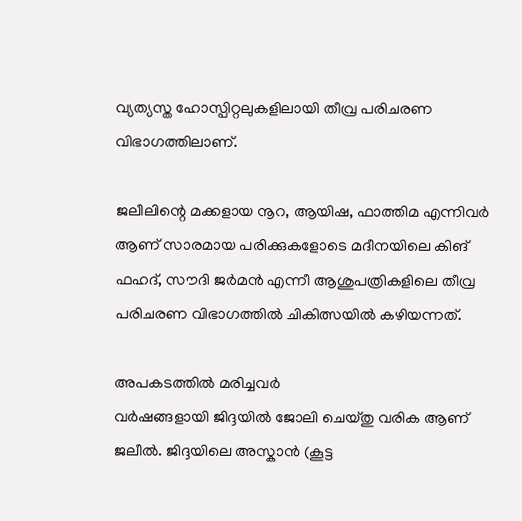വ്യത്യസ്ത ഹോസ്പിറ്റലുകളിലായി തീവ്ര പരിചരണ വിഭാഗത്തിലാണ്.

ജലീലിന്റെ മക്കളായ നൂറ, ആയിഷ, ഫാത്തിമ എന്നിവർ ആണ് സാരമായ പരിക്കുകളോടെ മദീനയിലെ കിങ് ഫഹദ്, സൗദി ജർമൻ എന്നീ ആശുപത്രികളിലെ തീവ്ര പരിചരണ വിഭാഗത്തിൽ ചികിത്സയിൽ കഴിയന്നത്.

അപകടത്തിൽ മരിച്ചവർ
വർഷങ്ങളായി ജിദ്ദയിൽ ജോലി ചെയ്തു വരിക ആണ് ജലീൽ. ജിദ്ദയിലെ അസ്കാൻ (കൂട്ട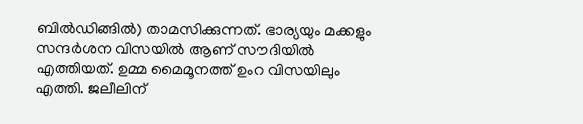ബിൽഡിങ്ങിൽ) താമസിക്കുന്നത്. ഭാര്യയും മക്കളും സന്ദർശന വിസയിൽ ആണ് സൗദിയിൽ എത്തിയത്. ഉമ്മ മൈമൂനത്ത് ഉംറ വിസയിലും എത്തി. ജലീലിന്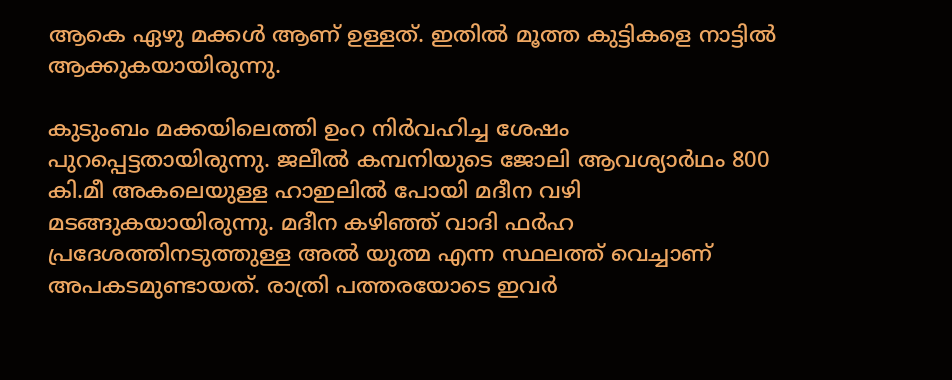ആകെ ഏഴു മക്കൾ ആണ് ഉള്ളത്. ഇതിൽ മൂത്ത കുട്ടികളെ നാട്ടിൽ ആക്കുകയായിരുന്നു.

കുടുംബം മക്കയിലെത്തി ഉംറ നിർവഹിച്ച ശേഷം പുറപ്പെട്ടതായിരുന്നു. ജലീൽ കമ്പനിയുടെ ജോലി ആവശ്യാർഥം 800 കി.മീ അകലെയുള്ള ഹാഇലിൽ പോയി മദീന വഴി മടങ്ങുകയായിരുന്നു. മദീന കഴിഞ്ഞ് വാദി ഫർഹ പ്രദേശത്തിനടുത്തുള്ള അൽ യുത്മ എന്ന സ്ഥലത്ത് വെച്ചാണ് അപകടമുണ്ടായത്. രാത്രി പത്തരയോടെ ഇവർ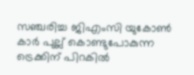സഞ്ചരിച്ച ജിഎംസി യുകോൺ കാർ പുല്ല് കൊണ്ടുപോകുന്ന ട്രെക്കിന് പിറകിൽ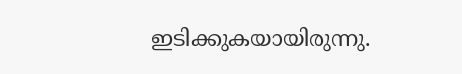ഇടിക്കുകയായിരുന്നു.